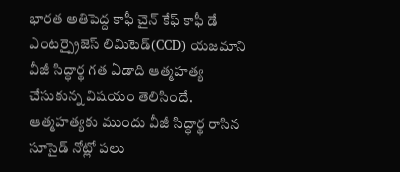భారత అతిపెద్ద కాఫీ చైన్ కేఫ్ కాఫీ డే ఎంటర్ప్రైజెస్ లిమిటెడ్(CCD) యజమాని వీజీ సిద్ధార్థ గత ఏడాది ఆత్మహత్య చేసుకున్న విషయం తెలిసిందే. ఆత్మహత్యకు ముందు వీజీ సిద్ధార్థ రాసిన సూసైడ్ నోట్లో పలు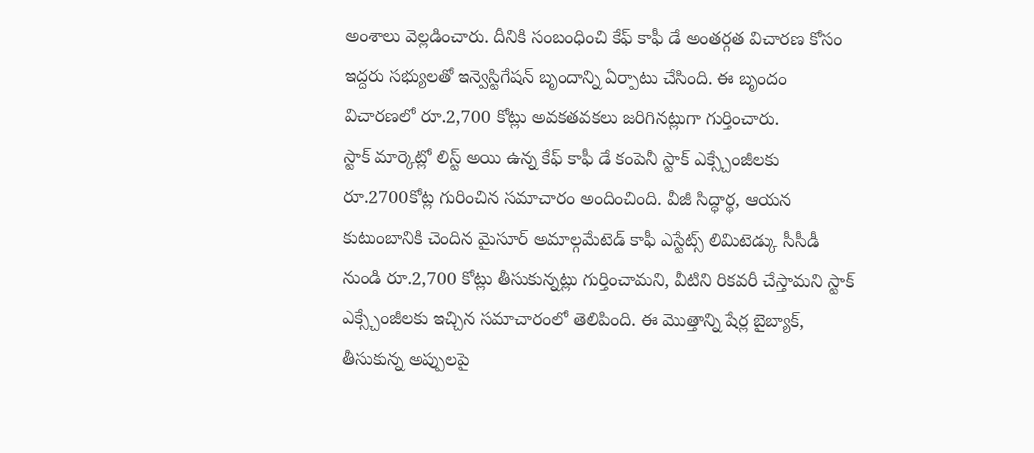అంశాలు వెల్లడించారు. దీనికి సంబంధించి కేఫ్ కాఫీ డే అంతర్గత విచారణ కోసం ఇద్దరు సభ్యులతో ఇన్వెస్టిగేషన్ బృందాన్ని ఏర్పాటు చేసింది. ఈ బృందం విచారణలో రూ.2,700 కోట్లు అవకతవకలు జరిగినట్లుగా గుర్తించారు.
స్టాక్ మార్కెట్లో లిస్ట్ అయి ఉన్న కేఫ్ కాఫీ డే కంపెనీ స్టాక్ ఎక్స్చేంజీలకు రూ.2700కోట్ల గురించిన సమాచారం అందించింది. వీజీ సిద్ధార్థ, ఆయన కుటుంబానికి చెందిన మైసూర్ అమాల్గమేటెడ్ కాఫీ ఎస్టేట్స్ లిమిటెడ్కు సీసీడీ నుండి రూ.2,700 కోట్లు తీసుకున్నట్లు గుర్తించామని, వీటిని రికవరీ చేస్తామని స్టాక్ ఎక్స్చేంజీలకు ఇచ్చిన సమాచారంలో తెలిపింది. ఈ మొత్తాన్ని షేర్ల బైబ్యాక్, తీసుకున్న అప్పులపై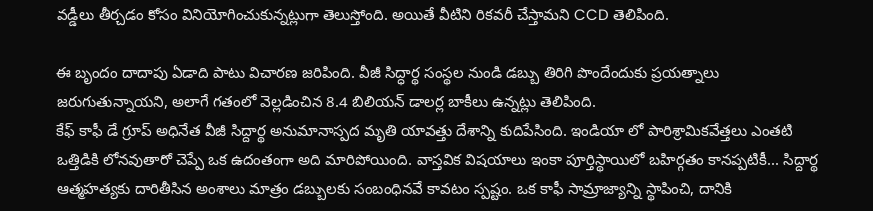వడ్డీలు తీర్చడం కోసం వినియోగించుకున్నట్లుగా తెలుస్తోంది. అయితే వీటిని రికవరీ చేస్తామని CCD తెలిపింది.

ఈ బృందం దాదాపు ఏడాది పాటు విచారణ జరిపింది. వీజీ సిద్ధార్థ సంస్థల నుండి డబ్బు తిరిగి పొందేందుకు ప్రయత్నాలు జరుగుతున్నాయని, అలాగే గతంలో వెల్లడించిన 8.4 బిలియన్ డాలర్ల బాకీలు ఉన్నట్లు తెలిపింది.
కేఫ్ కాఫీ డే గ్రూప్ అధినేత వీజీ సిద్దార్థ అనుమానాస్పద మృతి యావత్తు దేశాన్ని కుదిపేసింది. ఇండియా లో పారిశ్రామికవేత్తలు ఎంతటి ఒత్తిడికి లోనవుతారో చెప్పే ఒక ఉదంతంగా అది మారిపోయింది. వాస్తవిక విషయాలు ఇంకా పూర్తిస్థాయిలో బహిర్గతం కానప్పటికీ... సిద్దార్థ ఆత్మహత్యకు దారితీసిన అంశాలు మాత్రం డబ్బులకు సంబంధినవే కావటం స్పష్టం. ఒక కాఫీ సామ్రాజ్యాన్ని స్థాపించి, దానికి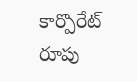కార్పొరేట్ రూపు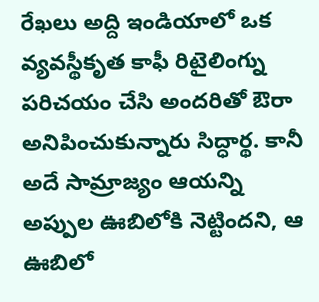రేఖలు అద్ది ఇండియాలో ఒక వ్యవస్థీకృత కాఫీ రిటైలింగ్ను పరిచయం చేసి అందరితో ఔరా అనిపించుకున్నారు సిద్ధార్థ. కానీ అదే సామ్రాజ్యం ఆయన్ని అప్పుల ఊబిలోకి నెట్టిందని, ఆ ఊబిలో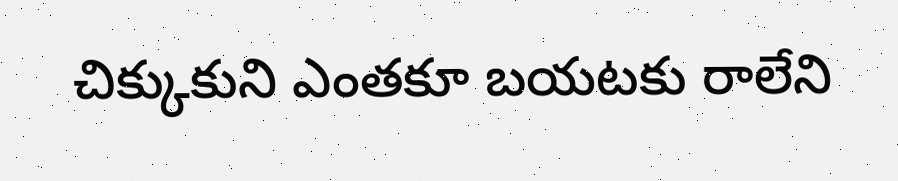చిక్కుకుని ఎంతకూ బయటకు రాలేని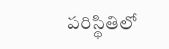పరిస్థితిలో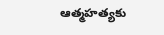ఆత్మహత్యకు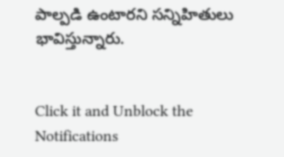పాల్పడి ఉంటారని సన్నిహితులు భావిస్తున్నారు.


Click it and Unblock the Notifications